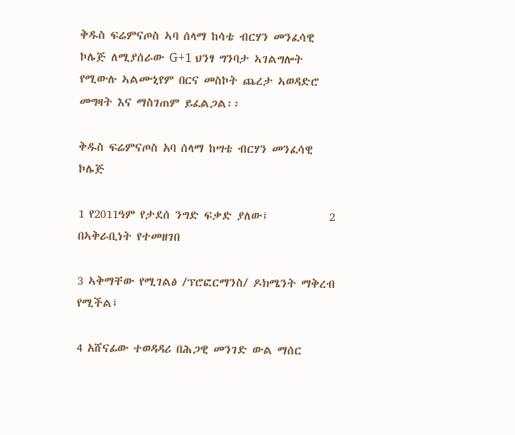ቅዱስ ፍሬምናጦስ ኣባ ሰላማ ከሳቴ ብርሃን መንፈሳዊ ኮሌጅ ለሚያሰራው G+1 ህንፃ ግንባታ ኣገልግሎት የሚውሉ ኣልሙኒየም በርና መስኮት ጨረታ ኣወዳድሮ መግዛት እና ማስገጠም ይፈልጋል፡፡

ቅዱስ ፍሬምናጦስ አባ ሰላማ ከሣቴ ብርሃን መንፈሳዊ ኮሌጅ

1 የ2011ዓም የታደሰ ንግድ ፍቃድ ያለው፤            2 በኣቅራቢነት የተመዘገበ

3 ኣቅማቸው የሚገልፅ /ፕሮፎርማንስ/ ዶክሜንት ማቅረብ የሚችል፤

4 አሸናፊው ተወዳዳሪ በሕጋዊ መንገድ ውል ማሰር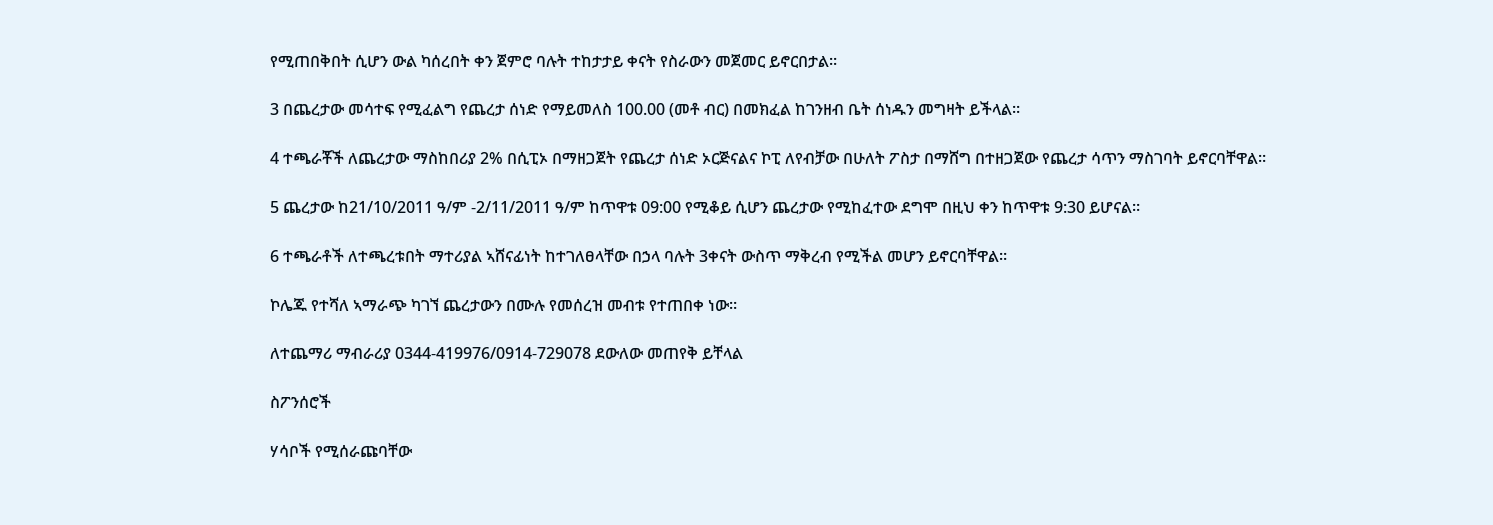የሚጠበቅበት ሲሆን ውል ካሰረበት ቀን ጀምሮ ባሉት ተከታታይ ቀናት የስራውን መጀመር ይኖርበታል፡፡

3 በጨረታው መሳተፍ የሚፈልግ የጨረታ ሰነድ የማይመለስ 100.00 (መቶ ብር) በመክፈል ከገንዘብ ቤት ሰነዱን መግዛት ይችላል።

4 ተጫራቾች ለጨረታው ማስከበሪያ 2% በሲፒኦ በማዘጋጀት የጨረታ ሰነድ ኦርጅናልና ኮፒ ለየብቻው በሁለት ፖስታ በማሸግ በተዘጋጀው የጨረታ ሳጥን ማስገባት ይኖርባቸዋል።

5 ጨረታው ከ21/10/2011 ዓ/ም -2/11/2011 ዓ/ም ከጥዋቱ 09:00 የሚቆይ ሲሆን ጨረታው የሚከፈተው ደግሞ በዚህ ቀን ከጥዋቱ 9:30 ይሆናል።

6 ተጫራቶች ለተጫረቱበት ማተሪያል ኣሸናፊነት ከተገለፀላቸው በኃላ ባሉት 3ቀናት ውስጥ ማቅረብ የሚችል መሆን ይኖርባቸዋል።

ኮሌጁ የተሻለ ኣማራጭ ካገኘ ጨረታውን በሙሉ የመሰረዝ መብቱ የተጠበቀ ነው።

ለተጨማሪ ማብራሪያ 0344-419976/0914-729078 ደውለው መጠየቅ ይቸላል

ስፖንሰሮች

ሃሳቦች የሚሰራጩባቸው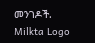መንገዶች.
Milkta Logo